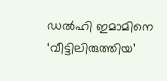ഡല്‍ഹി ഇമാമിനെ ‘വീട്ടിലിരുത്തിയ’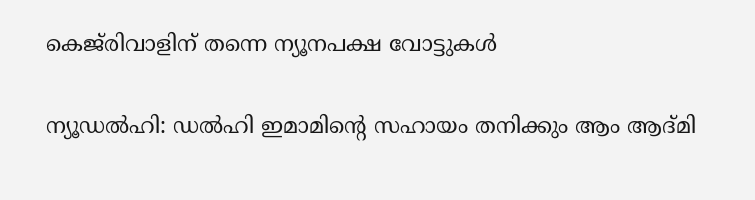കെജ്‌രിവാളിന് തന്നെ ന്യൂനപക്ഷ വോട്ടുകള്‍

ന്യൂഡല്‍ഹി: ഡല്‍ഹി ഇമാമിന്റെ സഹായം തനിക്കും ആം ആദ്മി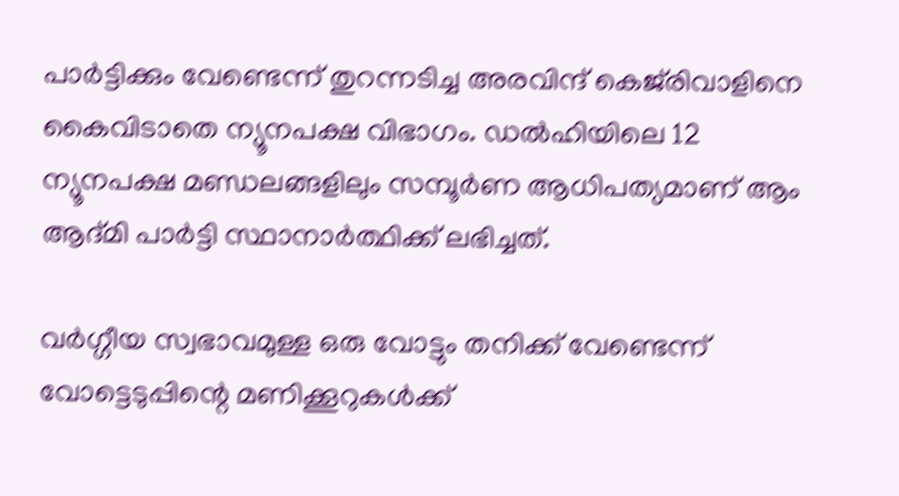പാര്‍ട്ടിക്കും വേണ്ടെന്ന് തുറന്നടിച്ച അരവിന്ദ് കെജ്‌രിവാളിനെ കൈവിടാതെ ന്യൂനപക്ഷ വിഭാഗം. ഡല്‍ഹിയിലെ 12 ന്യൂനപക്ഷ മണ്ഡലങ്ങളിലും സമ്പൂര്‍ണ ആധിപത്യമാണ് ആം ആദ്മി പാര്‍ട്ടി സ്ഥാനാര്‍ത്ഥിക്ക് ലഭിച്ചത്.

വര്‍ഗ്ഗീയ സ്വഭാവമുള്ള ഒരു വോട്ടും തനിക്ക് വേണ്ടെന്ന് വോട്ടെടുപ്പിന്റെ മണിക്കൂറുകള്‍ക്ക്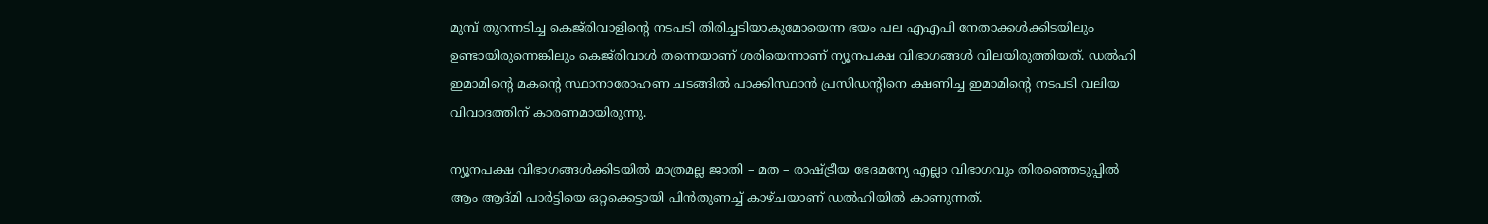മുമ്പ് തുറന്നടിച്ച കെജ്‌രിവാളിന്റെ നടപടി തിരിച്ചടിയാകുമോയെന്ന ഭയം പല എഎപി നേതാക്കള്‍ക്കിടയിലും ഉണ്ടായിരുന്നെങ്കിലും കെജ്‌രിവാള്‍ തന്നെയാണ് ശരിയെന്നാണ് ന്യൂനപക്ഷ വിഭാഗങ്ങള്‍ വിലയിരുത്തിയത്. ഡല്‍ഹി ഇമാമിന്റെ മകന്റെ സ്ഥാനാരോഹണ ചടങ്ങില്‍ പാക്കിസ്ഥാന്‍ പ്രസിഡന്റിനെ ക്ഷണിച്ച ഇമാമിന്റെ നടപടി വലിയ വിവാദത്തിന് കാരണമായിരുന്നു.

ന്യൂനപക്ഷ വിഭാഗങ്ങള്‍ക്കിടയില്‍ മാത്രമല്ല ജാതി – മത – രാഷ്ട്രീയ ഭേദമന്യേ എല്ലാ വിഭാഗവും തിരഞ്ഞെടുപ്പില്‍ ആം ആദ്മി പാര്‍ട്ടിയെ ഒറ്റക്കെട്ടായി പിന്‍തുണച്ച് കാഴ്ചയാണ് ഡല്‍ഹിയില്‍ കാണുന്നത്.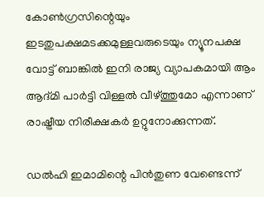കോണ്‍ഗ്രസിന്റെയും ഇടതുപക്ഷമടക്കമുള്ളവരുടെയും ന്യൂനപക്ഷ വോട്ട് ബാങ്കില്‍ ഇനി രാജ്യ വ്യാപകമായി ആം ആദ്മി പാര്‍ട്ടി വിള്ളല്‍ വീഴ്ത്തുമോ എന്നാണ് രാഷ്ട്രീയ നിരീക്ഷകര്‍ ഉറ്റുനോക്കുന്നത്.

ഡല്‍ഹി ഇമാമിന്റെ പിന്‍തുണ വേണ്ടെന്ന്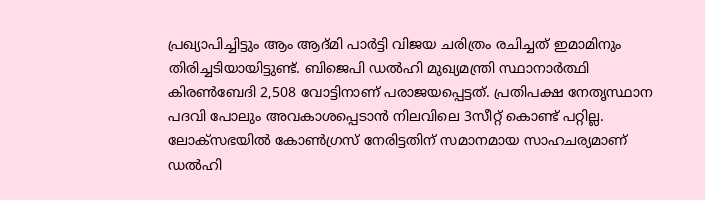പ്രഖ്യാപിച്ചിട്ടും ആം ആദ്മി പാര്‍ട്ടി വിജയ ചരിത്രം രചിച്ചത് ഇമാമിനും തിരിച്ചടിയായിട്ടുണ്ട്. ബിജെപി ഡല്‍ഹി മുഖ്യമന്ത്രി സ്ഥാനാര്‍ത്ഥി കിരണ്‍ബേദി 2,508 വോട്ടിനാണ് പരാജയപ്പെട്ടത്. പ്രതിപക്ഷ നേതൃസ്ഥാന പദവി പോലും അവകാശപ്പെടാന്‍ നിലവിലെ 3സീറ്റ് കൊണ്ട് പറ്റില്ല. ലോക്‌സഭയില്‍ കോണ്‍ഗ്രസ് നേരിട്ടതിന് സമാനമായ സാഹചര്യമാണ് ഡല്‍ഹി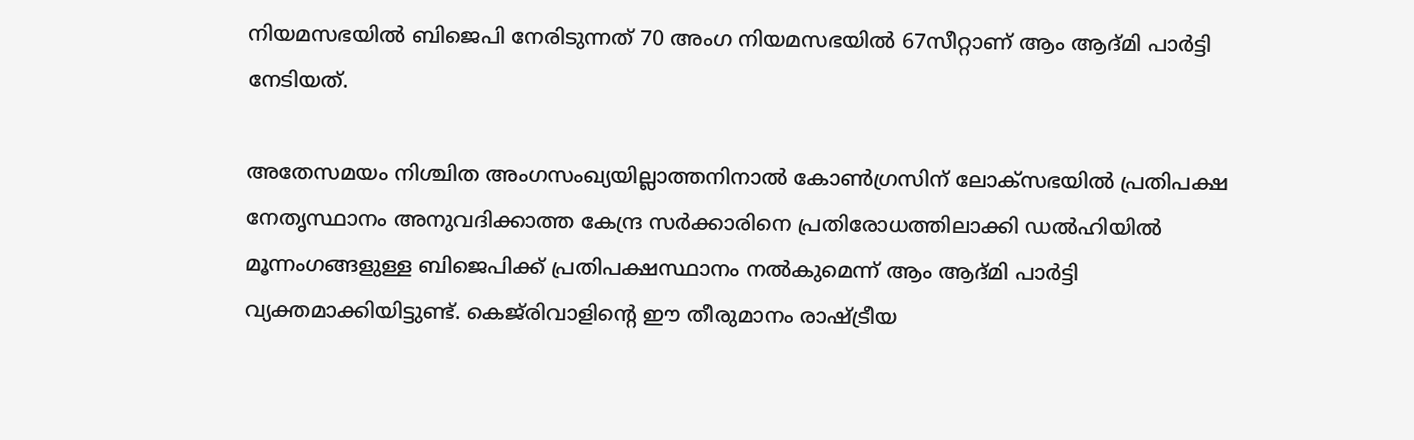നിയമസഭയില്‍ ബിജെപി നേരിടുന്നത് 70 അംഗ നിയമസഭയില്‍ 67സീറ്റാണ് ആം ആദ്മി പാര്‍ട്ടി നേടിയത്.

അതേസമയം നിശ്ചിത അംഗസംഖ്യയില്ലാത്തനിനാല്‍ കോണ്‍ഗ്രസിന് ലോക്‌സഭയില്‍ പ്രതിപക്ഷ നേതൃസ്ഥാനം അനുവദിക്കാത്ത കേന്ദ്ര സര്‍ക്കാരിനെ പ്രതിരോധത്തിലാക്കി ഡല്‍ഹിയില്‍ മൂന്നംഗങ്ങളുള്ള ബിജെപിക്ക് പ്രതിപക്ഷസ്ഥാനം നല്‍കുമെന്ന് ആം ആദ്മി പാര്‍ട്ടി വ്യക്തമാക്കിയിട്ടുണ്ട്. കെജ്‌രിവാളിന്റെ ഈ തീരുമാനം രാഷ്ട്രീയ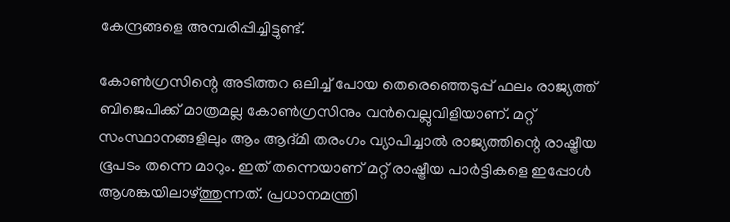കേന്ദ്രങ്ങളെ അമ്പരിപ്പിച്ചിട്ടുണ്ട്.

കോണ്‍ഗ്രസിന്റെ അടിത്തറ ഒലിച്ച് പോയ തെരെഞ്ഞെടുപ്പ് ഫലം രാജ്യത്ത് ബിജെപിക്ക് മാത്രമല്ല കോണ്‍ഗ്രസിനും വന്‍വെല്ലുവിളിയാണ്. മറ്റ് സംസ്ഥാനങ്ങളിലും ആം ആദ്മി തരംഗം വ്യാപിച്ചാല്‍ രാജ്യത്തിന്റെ രാഷ്ട്രീയ ഭൂപടം തന്നെ മാറും. ഇത് തന്നെയാണ് മറ്റ് രാഷ്ട്രീയ പാര്‍ട്ടികളെ ഇപ്പോള്‍ ആശങ്കയിലാഴ്ത്തുന്നത്. പ്രധാനമന്ത്രി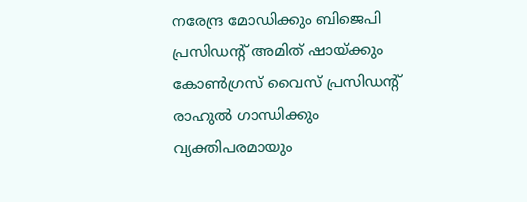നരേന്ദ്ര മോഡിക്കും ബിജെപി പ്രസിഡന്റ് അമിത് ഷായ്ക്കും കോണ്‍ഗ്രസ് വൈസ് പ്രസിഡന്റ് രാഹുല്‍ ഗാന്ധിക്കും വ്യക്തിപരമായും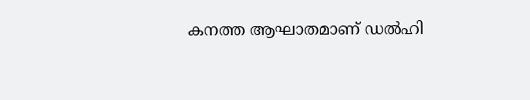കനത്ത ആഘാതമാണ് ഡല്‍ഹി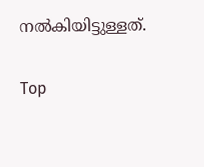നല്‍കിയിട്ടുള്ളത്.

Top